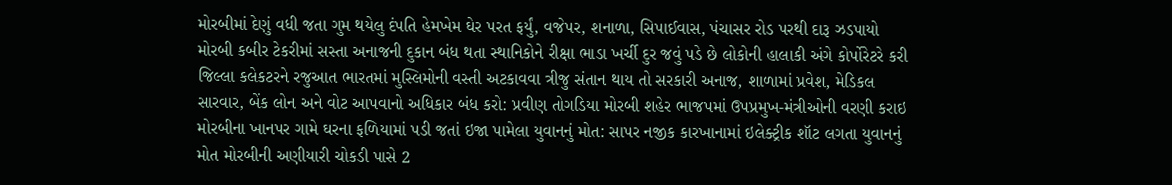મોરબીમાં દેણું વધી જતા ગુમ થયેલુ દંપતિ હેમખેમ ઘેર પરત ફર્યું, વજેપર, શનાળા, સિપાઈવાસ, પંચાસર રોડ પરથી દારૂ ઝડપાયો મોરબી કબીર ટેકરીમાં સસ્તા અનાજની દુકાન બંધ થતા સ્થાનિકોને રીક્ષા ભાડા ખર્ચી દુર જવું પડે છે લોકોની હાલાકી અંગે કોર્પોરેટરે કરી જિલ્લા કલેકટરને રજુઆત ભારતમાં મુસ્લિમોની વસ્તી અટકાવવા ત્રીજુ સંતાન થાય તો સરકારી અનાજ, શાળામાં પ્રવેશ, મેડિકલ સારવાર, બેંક લોન અને વોટ આપવાનો અધિકાર બંધ કરો: પ્રવીણ તોગડિયા મોરબી શહેર ભાજપમાં ઉપપ્રમુખ-મંત્રીઓની વરણી કરાઇ મોરબીના ખાનપર ગામે ઘરના ફળિયામાં પડી જતાં ઇજા પામેલા યુવાનનું મોત: સાપર નજીક કારખાનામાં ઇલેક્ટ્રીક શૉટ લગતા યુવાનનું મોત મોરબીની અણીયારી ચોકડી પાસે 2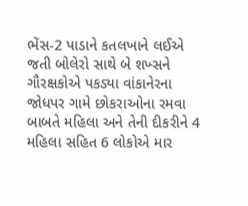ભેંસ-2 પાડાને કતલખાને લઈએ જતી બોલેરો સાથે બે શખ્સને ગૌરક્ષકોએ પકડ્યા વાંકાનેરના જોધપર ગામે છોકરાઓના રમવા બાબતે મહિલા અને તેની દીકરીને 4 મહિલા સહિત 6 લોકોએ માર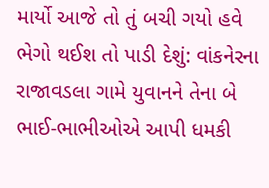માર્યો આજે તો તું બચી ગયો હવે ભેગો થઈશ તો પાડી દેશું: વાંકનેરના રાજાવડલા ગામે યુવાનને તેના બે ભાઈ-ભાભીઓએ આપી ધમકી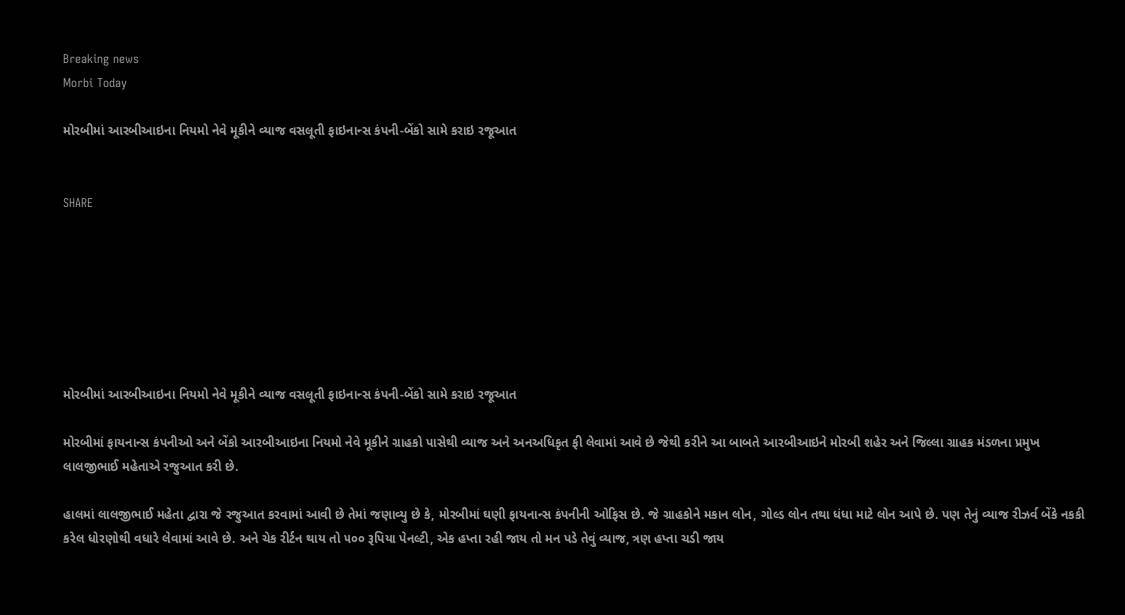Breaking news
Morbi Today

મોરબીમાં આરબીઆઇના નિયમો નેવે મૂકીને વ્યાજ વસલૂતી ફાઇનાન્સ કંપની-બેંકો સામે કરાઇ રજૂઆત


SHARE







મોરબીમાં આરબીઆઇના નિયમો નેવે મૂકીને વ્યાજ વસલૂતી ફાઇનાન્સ કંપની-બેંકો સામે કરાઇ રજૂઆત

મોરબીમાં ફાયનાન્સ કંપનીઓ અને બેંકો આરબીઆઇના નિયમો નેવે મૂકીને ગ્રાહકો પાસેથી વ્યાજ અને અનઅધિકૃત ફી લેવામાં આવે છે જેથી કરીને આ બાબતે આરબીઆઇને મોરબી શહેર અને જિલ્લા ગ્રાહક મંડળના પ્રમુખ લાલજીભાઈ મહેતાએ રજુઆત કરી છે.

હાલમાં લાલજીભાઈ મહેતા દ્વારા જે રજુઆત કરવામાં આવી છે તેમાં જણાવ્યુ છે કે, મોરબીમાં ઘણી ફાયનાન્સ કંપનીની ઓફિસ છે. જે ગ્રાહકોને મકાન લોન, ગોલ્ડ લોન તથા ધંધા માટે લોન આપે છે. પણ તેનું વ્યાજ રીઝર્વ બેંકે નકકી કરેલ ધોરણોથી વધારે લેવામાં આવે છે. અને ચેક રીર્ટન થાય તો ૫૦૦ રૂપિયા પેનલ્ટી, એક હપ્તા રહી જાય તો મન પડે તેવું વ્યાજ, ત્રણ હપ્તા ચડી જાય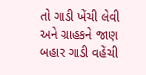તો ગાડી ખેંચી લેવી અને ગ્રાહકને જાણ બહાર ગાડી વહેંચી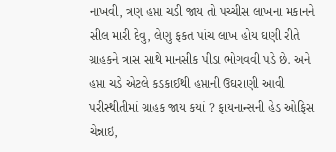નાખવી, ત્રણ હપ્તા ચડી જાય તો પચ્ચીસ લાખના મકાનને સીલ મારી દેવુ, લેણુ ફકત પાંચ લાખ હોય ઘણી રીતે ગ્રાહકને ત્રાસ સાથે માનસીક પીડા ભોગવવી પડે છે. અને હપ્તા ચડે એટલે કડકાઈથી હપ્તાની ઉઘરાણી આવી પરીસ્થીતીમાં ગ્રાહક જાય કયાં ? ફાયનાન્સની હેડ ઓફિસ ચેન્નાઇ,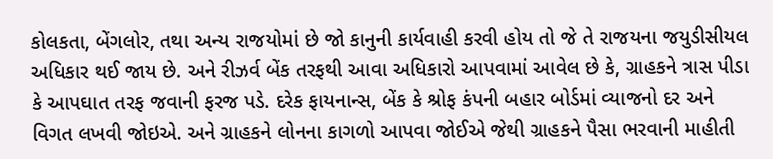કોલકતા, બેંગલોર, તથા અન્ય રાજયોમાં છે જો કાનુની કાર્યવાહી કરવી હોય તો જે તે રાજયના જયુડીસીયલ અધિકાર થઈ જાય છે. અને રીઝર્વ બેંક તરફથી આવા અધિકારો આપવામાં આવેલ છે કે, ગ્રાહકને ત્રાસ પીડા કે આપઘાત તરફ જવાની ફરજ પડે. દરેક ફાયનાન્સ, બેંક કે શ્રોફ કંપની બહાર બોર્ડમાં વ્યાજનો દર અને વિગત લખવી જોઇએ. અને ગ્રાહકને લોનના કાગળો આપવા જોઈએ જેથી ગ્રાહકને પૈસા ભરવાની માહીતી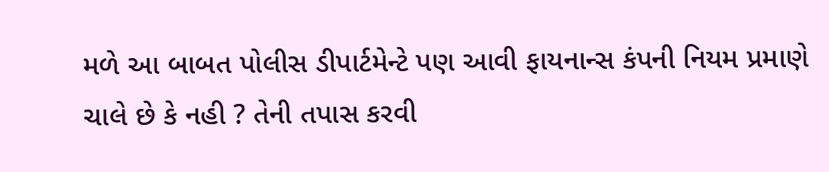મળે આ બાબત પોલીસ ડીપાર્ટમેન્ટે પણ આવી ફાયનાન્સ કંપની નિયમ પ્રમાણે ચાલે છે કે નહી ? તેની તપાસ કરવી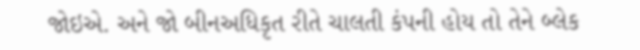જોઇએ. અને જો બીનઅધિકૃત રીતે ચાલતી કંપની હોય તો તેને બ્લેક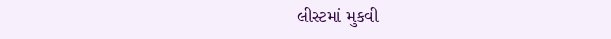લીસ્ટમાં મુકવી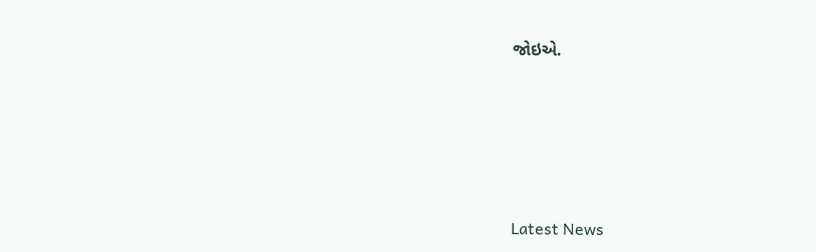જોઇએ.






Latest News